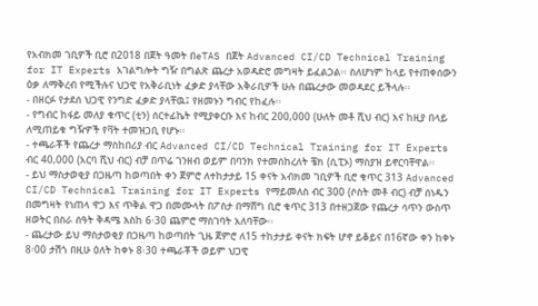የአብክመ ገቢዎች ቢሮ በ2018 በጀት ዓመት በeTAS በጀት Advanced CI/CD Technical Training for IT Experts አገልግሎት ግዥ በግልጽ ጨረታ አወዳድሮ መግዛት ይፈልጋል፡፡ ስለሆነም ከላይ የተጠቀሰውን ዕቃ ለማቅረብ የሚችሉና ህጋዊ የአቅራቢነት ፈቃድ ያላቸው አቅራቢዎች ሁሉ በጨረታው መወዳደር ይችላሉ፡፡
- በዘርፉ የታደሰ ህጋዊ የንግድ ፈቃድ ያላቸዉ፤ የዘመኑን ግብር የከፈሉ፡፡
- የግብር ከፋይ መለያ ቁጥር (ቲን) ሰርተፊኬት የሚያቀርቡ እና ከብር 200,000 (ሁለት መቶ ሺህ ብር) እና ከዚያ በላይ ለሚጠይቁ ግዥዎች የቫት ተመዝጋቢ የሆኑ፡፡
- ተጫራቾች የጨረታ ማስከበሪያ ብር Advanced CI/CD Technical Training for IT Experts ብር 40,000 (አርባ ሺህ ብር) ብቻ በጥሬ ገንዘብ ወይም በባንክ የተመሰከረለት ቼክ (ሲፒኦ) ማስያዝ ይኖርባቸዋል፡፡
- ይህ ማስታወቂያ በጋዜጣ ከወጣበት ቀን ጀምሮ ለተከታታይ 15 ቀናት አብክመ ገቢዎች ቢሮ ቁጥር 313 Advanced CI/CD Technical Training for IT Experts የማይመለስ ብር 300 (ሶስት መቶ ብር) ብቻ ሰነዱን በመግዛት የነጠላ ዋጋ እና ጥቅል ዋጋ በመሙላት በፖስታ በማሸግ ቢሮ ቁጥር 313 በተዘጋጀው የጨረታ ሳጥን ውስጥ ዘወትር በስራ ሰዓት ቅዳሜ እስከ 6፡30 ጨምሮ ማስገባት አለባቸው፡፡
- ጨረታው ይህ ማስታወቂያ በጋዜጣ ከወጣበት ጊዜ ጀምሮ ለ15 ተከታታይ ቀናት ክፍት ሆኖ ይቆይና በ16ኛው ቀን ከቀኑ 8፡00 ታሽጎ በዚሁ ዕለት ከቀኑ 8፡30 ተጫራቾች ወይም ህጋዊ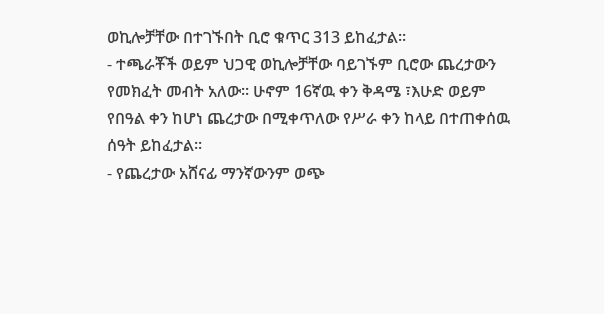ወኪሎቻቸው በተገኙበት ቢሮ ቁጥር 313 ይከፈታል፡፡
- ተጫራቾች ወይም ህጋዊ ወኪሎቻቸው ባይገኙም ቢሮው ጨረታውን የመክፈት መብት አለው፡፡ ሁኖም 16ኛዉ ቀን ቅዳሜ ፣እሁድ ወይም የበዓል ቀን ከሆነ ጨረታው በሚቀጥለው የሥራ ቀን ከላይ በተጠቀሰዉ ሰዓት ይከፈታል፡፡
- የጨረታው አሸናፊ ማንኛውንም ወጭ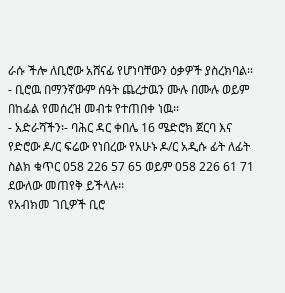ራሱ ችሎ ለቢሮው አሸናፊ የሆነባቸውን ዕቃዎች ያስረክባል፡፡
- ቢሮዉ በማንኛውም ሰዓት ጨረታዉን ሙሉ በሙሉ ወይም በከፊል የመሰረዝ መብቱ የተጠበቀ ነዉ፡፡
- አድራሻችን፡- ባሕር ዳር ቀበሌ 16 ሜድሮክ ጀርባ እና የድሮው ዶ/ር ፍሬው የነበረው የአሁኑ ዶ/ር አዲሱ ፊት ለፊት ስልክ ቁጥር 058 226 57 65 ወይም 058 226 61 71 ደውለው መጠየቅ ይችላሉ፡፡
የአብክመ ገቢዎች ቢሮ